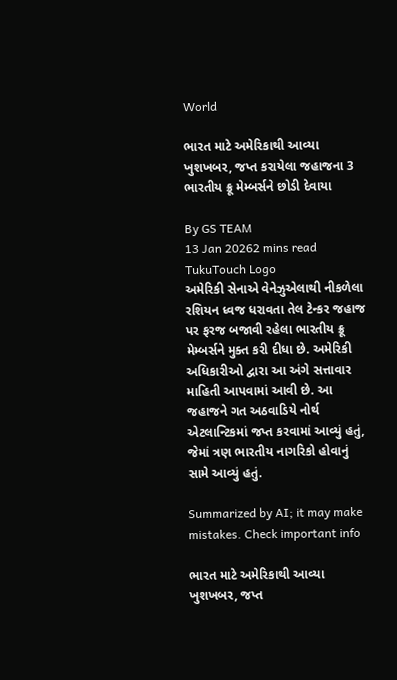World

ભારત માટે અમેરિકાથી આવ્યા ખુશખબર, જપ્ત કરાયેલા જહાજના 3 ભારતીય ક્રૂ મેમ્બર્સને છોડી દેવાયા

By GS TEAM
13 Jan 20262 mins read
TukuTouch Logo
અમેરિકી સેનાએ વેનેઝુએલાથી નીકળેલા રશિયન ધ્વજ ધરાવતા તેલ ટેન્કર જહાજ પર ફરજ બજાવી રહેલા ભારતીય ક્રૂ મેમ્બર્સને મુક્ત કરી દીધા છે. અમેરિકી અધિકારીઓ દ્વારા આ અંગે સત્તાવાર માહિતી આપવામાં આવી છે. આ જહાજને ગત અઠવાડિયે નોર્થ એટલાન્ટિકમાં જપ્ત કરવામાં આવ્યું હતું, જેમાં ત્રણ ભારતીય નાગરિકો હોવાનું સામે આવ્યું હતું.

Summarized by AI; it may make mistakes. Check important info

ભારત માટે અમેરિકાથી આવ્યા ખુશખબર, જપ્ત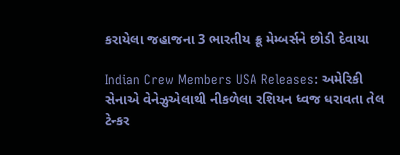કરાયેલા જહાજના 3 ભારતીય ક્રૂ મેમ્બર્સને છોડી દેવાયા

Indian Crew Members USA Releases: અમેરિકી સેનાએ વેનેઝુએલાથી નીકળેલા રશિયન ધ્વજ ધરાવતા તેલ ટેન્કર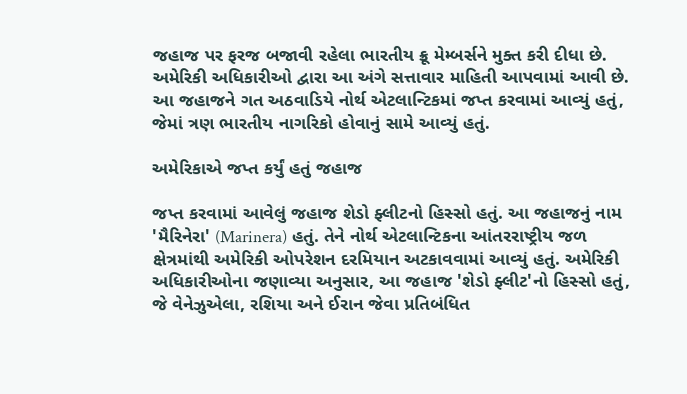જહાજ પર ફરજ બજાવી રહેલા ભારતીય ક્રૂ મેમ્બર્સને મુક્ત કરી દીધા છે. અમેરિકી અધિકારીઓ દ્વારા આ અંગે સત્તાવાર માહિતી આપવામાં આવી છે. આ જહાજને ગત અઠવાડિયે નોર્થ એટલાન્ટિકમાં જપ્ત કરવામાં આવ્યું હતું, જેમાં ત્રણ ભારતીય નાગરિકો હોવાનું સામે આવ્યું હતું.

અમેરિકાએ જપ્ત કર્યું હતું જહાજ

જપ્ત કરવામાં આવેલું જહાજ શેડો ફ્લીટનો હિસ્સો હતું. આ જહાજનું નામ 'મૈરિનેરા' (Marinera) હતું. તેને નોર્થ એટલાન્ટિકના આંતરરાષ્ટ્રીય જળ ક્ષેત્રમાંથી અમેરિકી ઓપરેશન દરમિયાન અટકાવવામાં આવ્યું હતું. અમેરિકી અધિકારીઓના જણાવ્યા અનુસાર, આ જહાજ 'શેડો ફ્લીટ'નો હિસ્સો હતું, જે વેનેઝુએલા, રશિયા અને ઈરાન જેવા પ્રતિબંધિત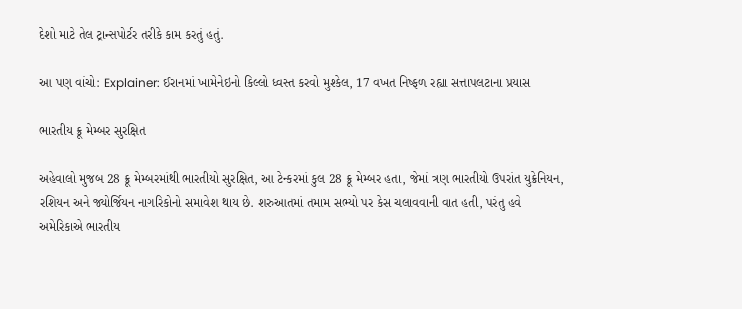દેશો માટે તેલ ટ્રાન્સપોર્ટર તરીકે કામ કરતું હતું.

આ પણ વાંચો: Explainer: ઈરાનમાં ખામેનેઇનો કિલ્લો ધ્વસ્ત કરવો મુશ્કેલ, 17 વખત નિષ્ફળ રહ્યા સત્તાપલટાના પ્રયાસ

ભારતીય ક્રૂ મેમ્બર સુરક્ષિત

અહેવાલો મુજબ 28 ક્રૂ મેમ્બરમાંથી ભારતીયો સુરક્ષિત, આ ટેન્કરમાં કુલ 28 ક્રૂ મેમ્બર હતા, જેમાં ત્રણ ભારતીયો ઉપરાંત યુક્રેનિયન, રશિયન અને જ્યોર્જિયન નાગરિકોનો સમાવેશ થાય છે. શરુઆતમાં તમામ સભ્યો પર કેસ ચલાવવાની વાત હતી, પરંતુ હવે અમેરિકાએ ભારતીય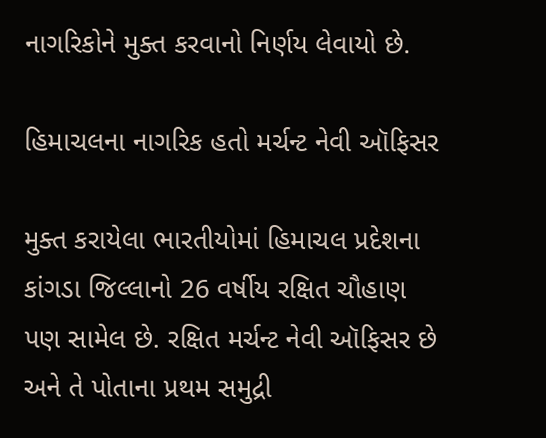નાગરિકોને મુક્ત કરવાનો નિર્ણય લેવાયો છે.

હિમાચલના નાગરિક હતો મર્ચન્ટ નેવી ઑફિસર

મુક્ત કરાયેલા ભારતીયોમાં હિમાચલ પ્રદેશના કાંગડા જિલ્લાનો 26 વર્ષીય રક્ષિત ચૌહાણ પણ સામેલ છે. રક્ષિત મર્ચન્ટ નેવી ઑફિસર છે અને તે પોતાના પ્રથમ સમુદ્રી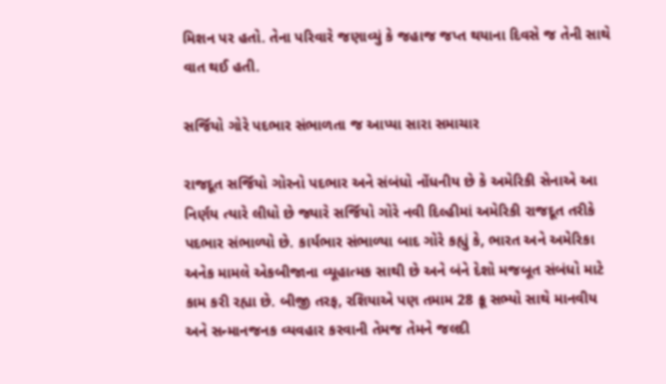મિશન પર હતો. તેના પરિવારે જણાવ્યું કે જહાજ જપ્ત થયાના દિવસે જ તેની સાથે વાત થઈ હતી.

સર્જિયો ગોરે પદભાર સંભાળતા જ આપ્યા સારા સમાચાર

રાજદૂત સર્જિયો ગોરનો પદભાર અને સંબંધો નોંધનીય છે કે અમેરિકી સેનાએ આ નિર્ણય ત્યારે લીધો છે જ્યારે સર્જિયો ગોરે નવી દિલ્હીમાં અમેરિકી રાજદૂત તરીકે પદભાર સંભાળ્યો છે. કાર્યભાર સંભાળ્યા બાદ ગોરે કહ્યું કે, ભારત અને અમેરિકા અનેક મામલે એકબીજાના વ્યૂહાત્મક સાથી છે અને બંને દેશો મજબૂત સંબંધો માટે કામ કરી રહ્યા છે. બીજી તરફ, રશિયાએ પણ તમામ 28 ક્રૂ સભ્યો સાથે માનવીય અને સન્માનજનક વ્યવહાર કરવાની તેમજ તેમને જલદી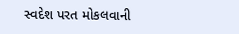સ્વદેશ પરત મોકલવાની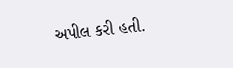અપીલ કરી હતી.